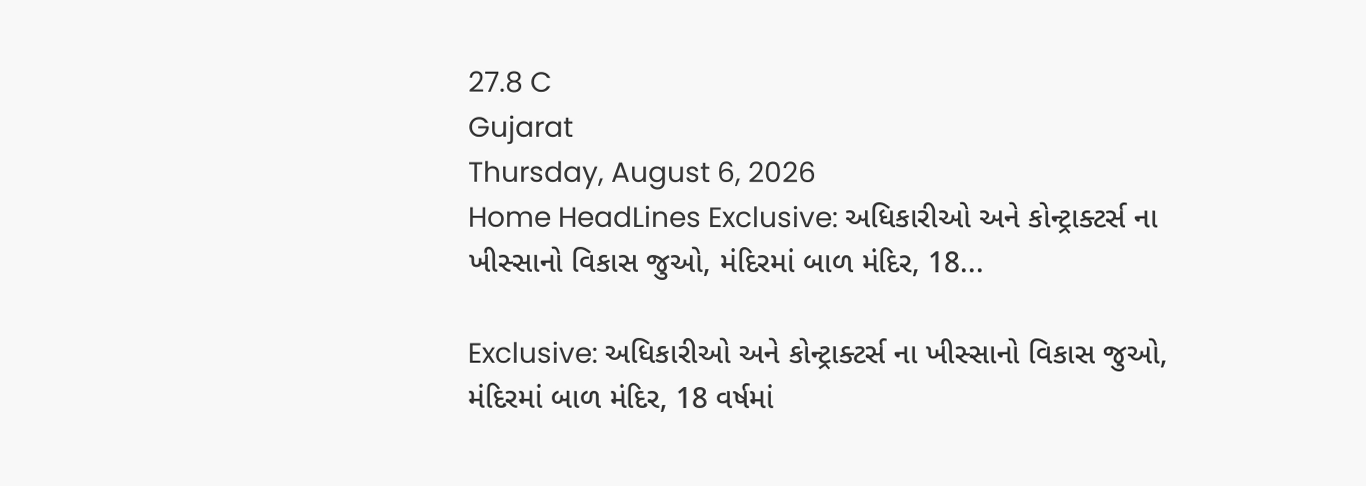27.8 C
Gujarat
Thursday, August 6, 2026
Home HeadLines Exclusive: અધિકારીઓ અને કોન્ટ્રાક્ટર્સ ના ખીસ્સાનો વિકાસ જુઓ, મંદિરમાં બાળ મંદિર, 18...

Exclusive: અધિકારીઓ અને કોન્ટ્રાક્ટર્સ ના ખીસ્સાનો વિકાસ જુઓ, મંદિરમાં બાળ મંદિર, 18 વર્ષમાં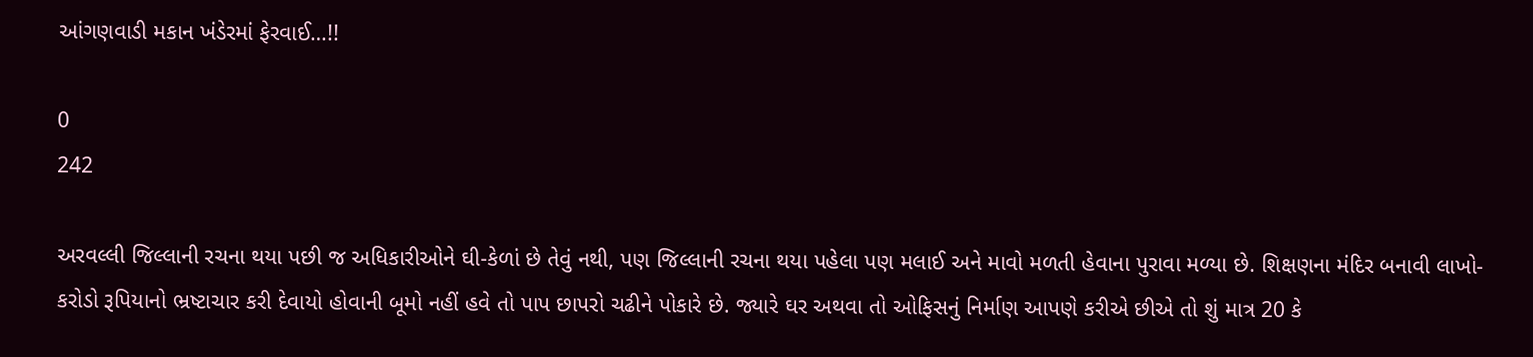આંગણવાડી મકાન ખંડેરમાં ફેરવાઈ…!!

0
242

અરવલ્લી જિલ્લાની રચના થયા પછી જ અધિકારીઓને ઘી-કેળાં છે તેવું નથી, પણ જિલ્લાની રચના થયા પહેલા પણ મલાઈ અને માવો મળતી હેવાના પુરાવા મળ્યા છે. શિક્ષણના મંદિર બનાવી લાખો-કરોડો રૂપિયાનો ભ્રષ્ટાચાર કરી દેવાયો હોવાની બૂમો નહીં હવે તો પાપ છાપરો ચઢીને પોકારે છે. જ્યારે ઘર અથવા તો ઓફિસનું નિર્માણ આપણે કરીએ છીએ તો શું માત્ર 20 કે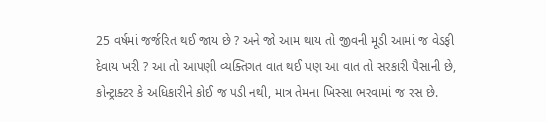25 વર્ષમાં જર્જરિત થઈ જાય છે ? અને જો આમ થાય તો જીવની મૂડી આમાં જ વેડફી દેવાય ખરી ? આ તો આપણી વ્યક્તિગત વાત થઈ પણ આ વાત તો સરકારી પૈસાની છે, કોન્ટ્રાક્ટર કે અધિકારીને કોઈ જ પડી નથી, માત્ર તેમના ખિસ્સા ભરવામાં જ રસ છે.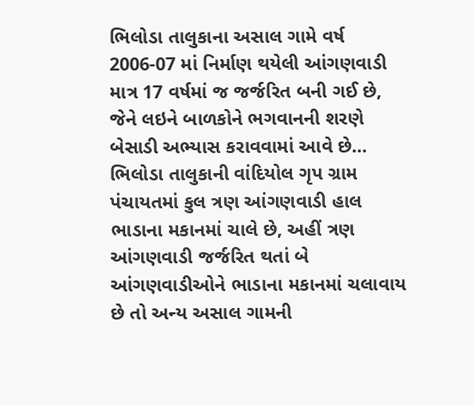ભિલોડા તાલુકાના અસાલ ગામે વર્ષ 2006-07 માં નિર્માણ થયેલી આંગણવાડી માત્ર 17 વર્ષમાં જ જર્જરિત બની ગઈ છે, જેને લઇને બાળકોને ભગવાનની શરણે બેસાડી અભ્યાસ કરાવવામાં આવે છે… ભિલોડા તાલુકાની વાંદિયોલ ગૃપ ગ્રામ પંચાયતમાં કુલ ત્રણ આંગણવાડી હાલ ભાડાના મકાનમાં ચાલે છે, અહીં ત્રણ આંગણવાડી જર્જરિત થતાં બે આંગણવાડીઓને ભાડાના મકાનમાં ચલાવાય છે તો અન્ય અસાલ ગામની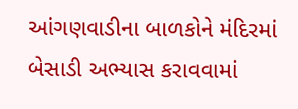આંગણવાડીના બાળકોને મંદિરમાં બેસાડી અભ્યાસ કરાવવામાં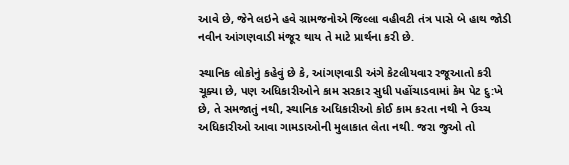આવે છે, જેને લઇને હવે ગ્રામજનોએ જિલ્લા વહીવટી તંત્ર પાસે બે હાથ જોડી નવીન આંગણવાડી મંજૂર થાય તે માટે પ્રાર્થના કરી છે.

સ્થાનિક લોકોનું કહેવું છે કે, આંગણવાડી અંગે કેટલીયવાર રજૂઆતો કરી ચૂક્યા છે, પણ અધિકારીઓને કામ સરકાર સુધી પહોંચાડવામાં કેમ પેટ દુ:ખે છે, તે સમજાતું નથી, સ્થાનિક અધિકારીઓ કોઈ કામ કરતા નથી ને ઉચ્ચ અધિકારીઓ આવા ગામડાઓની મુલાકાત લેતા નથી. જરા જુઓ તો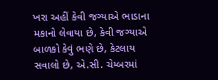ખરા અહીં કેવી જગ્યાએ ભાડાના મકાનો લેવાયા છે, કેવી જગ્યાએ બાળકો કેવું ભણે છે, કેટલાય સવાલો છે, એ.સી. ચેમ્બરમાં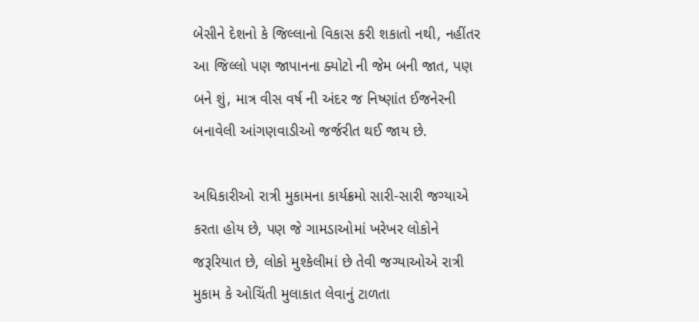બેસીને દેશનો કે જિલ્લાનો વિકાસ કરી શકાતો નથી, નહીંતર આ જિલ્લો પણ જાપાનના ક્યોટો ની જેમ બની જાત, પણ બને શું, માત્ર વીસ વર્ષ ની અંદર જ નિષ્ણાંત ઈજનેરની બનાવેલી આંગણવાડીઓ જર્જરીત થઈ જાય છે.

અધિકારીઓ રાત્રી મુકામના કાર્યક્રમો સારી-સારી જગ્યાએ કરતા હોય છે, પણ જે ગામડાઓમાં ખરેખર લોકોને જરૂરિયાત છે, લોકો મુશ્કેલીમાં છે તેવી જગ્યાઓએ રાત્રી મુકામ કે ઓચિંતી મુલાકાત લેવાનું ટાળતા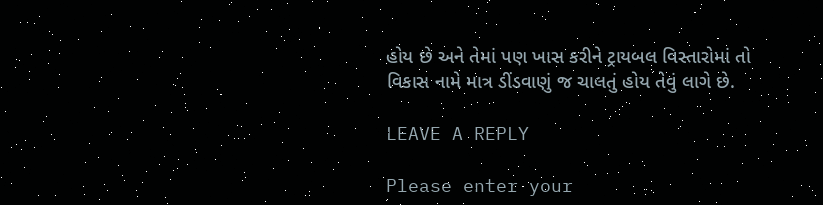હોય છે અને તેમાં પણ ખાસ કરીને ટ્રાયબલ વિસ્તારોમાં તો વિકાસ નામે માત્ર ડીંડવાણું જ ચાલતું હોય તેવું લાગે છે.

LEAVE A REPLY

Please enter your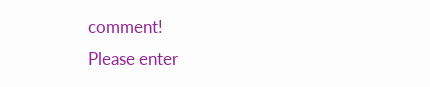comment!
Please enter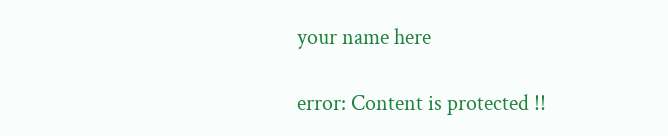your name here

error: Content is protected !!